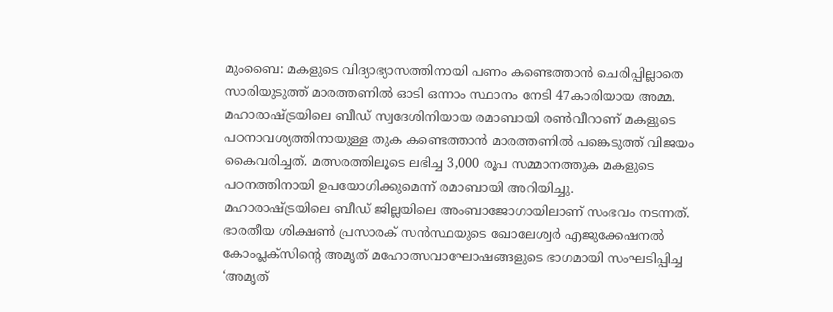മുംബൈ: മകളുടെ വിദ്യാഭ്യാസത്തിനായി പണം കണ്ടെത്താൻ ചെരിപ്പില്ലാതെ സാരിയുടുത്ത് മാരത്തണിൽ ഓടി ഒന്നാം സ്ഥാനം നേടി 47കാരിയായ അമ്മ. മഹാരാഷ്ട്രയിലെ ബീഡ് സ്വദേശിനിയായ രമാബായി രൺവീറാണ് മകളുടെ പഠനാവശ്യത്തിനായുള്ള തുക കണ്ടെത്താൻ മാരത്തണിൽ പങ്കെടുത്ത് വിജയം കൈവരിച്ചത്. മത്സരത്തിലൂടെ ലഭിച്ച 3,000 രൂപ സമ്മാനത്തുക മകളുടെ പഠനത്തിനായി ഉപയോഗിക്കുമെന്ന് രമാബായി അറിയിച്ചു.
മഹാരാഷ്ട്രയിലെ ബീഡ് ജില്ലയിലെ അംബാജോഗായിലാണ് സംഭവം നടന്നത്. ഭാരതീയ ശിക്ഷൺ പ്രസാരക് സൻസ്ഥയുടെ ഖോലേശ്വർ എജുക്കേഷനൽ കോംപ്ലക്സിന്റെ അമൃത് മഹോത്സവാഘോഷങ്ങളുടെ ഭാഗമായി സംഘടിപ്പിച്ച ‘അമൃത്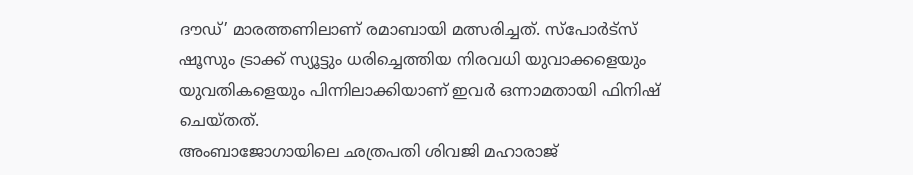ദൗഡ്’ മാരത്തണിലാണ് രമാബായി മത്സരിച്ചത്. സ്പോർട്സ് ഷൂസും ട്രാക്ക് സ്യൂട്ടും ധരിച്ചെത്തിയ നിരവധി യുവാക്കളെയും യുവതികളെയും പിന്നിലാക്കിയാണ് ഇവർ ഒന്നാമതായി ഫിനിഷ് ചെയ്തത്.
അംബാജോഗായിലെ ഛത്രപതി ശിവജി മഹാരാജ്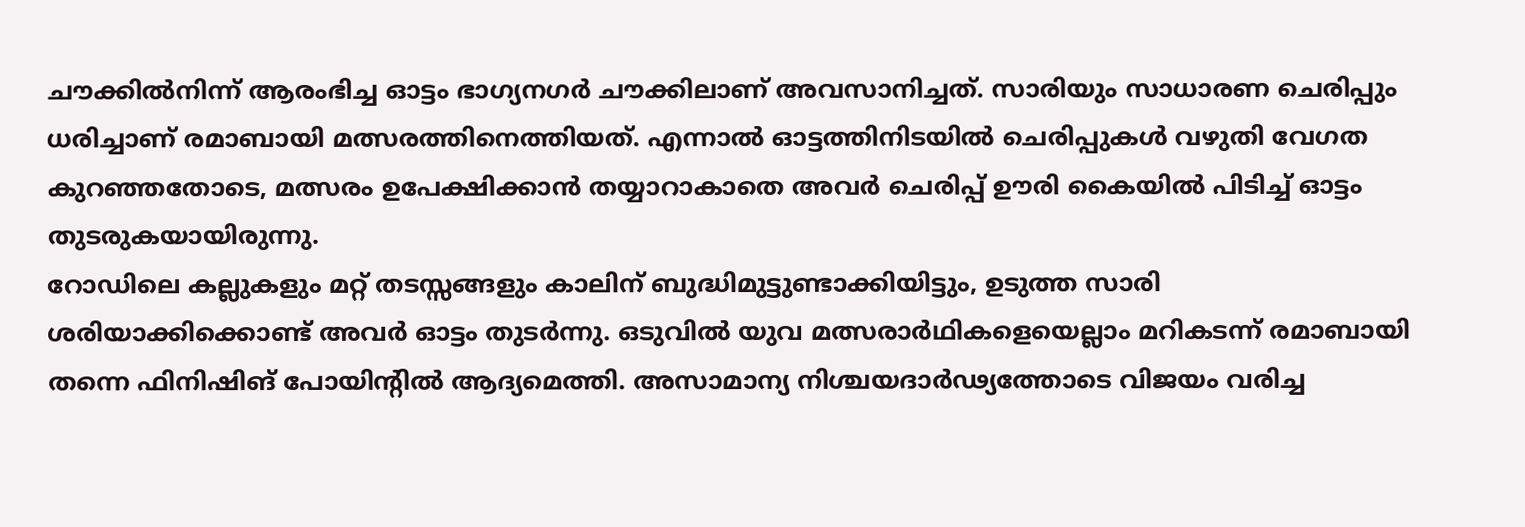ചൗക്കിൽനിന്ന് ആരംഭിച്ച ഓട്ടം ഭാഗ്യനഗർ ചൗക്കിലാണ് അവസാനിച്ചത്. സാരിയും സാധാരണ ചെരിപ്പും ധരിച്ചാണ് രമാബായി മത്സരത്തിനെത്തിയത്. എന്നാൽ ഓട്ടത്തിനിടയിൽ ചെരിപ്പുകൾ വഴുതി വേഗത കുറഞ്ഞതോടെ, മത്സരം ഉപേക്ഷിക്കാൻ തയ്യാറാകാതെ അവർ ചെരിപ്പ് ഊരി കൈയിൽ പിടിച്ച് ഓട്ടം തുടരുകയായിരുന്നു.
റോഡിലെ കല്ലുകളും മറ്റ് തടസ്സങ്ങളും കാലിന് ബുദ്ധിമുട്ടുണ്ടാക്കിയിട്ടും, ഉടുത്ത സാരി ശരിയാക്കിക്കൊണ്ട് അവർ ഓട്ടം തുടർന്നു. ഒടുവിൽ യുവ മത്സരാർഥികളെയെല്ലാം മറികടന്ന് രമാബായി തന്നെ ഫിനിഷിങ് പോയിന്റിൽ ആദ്യമെത്തി. അസാമാന്യ നിശ്ചയദാർഢ്യത്തോടെ വിജയം വരിച്ച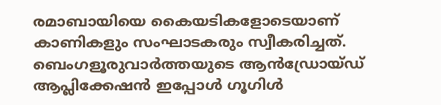രമാബായിയെ കൈയടികളോടെയാണ് കാണികളും സംഘാടകരും സ്വീകരിച്ചത്.
ബെംഗളൂരുവാർത്തയുടെ ആൻഡ്രോയ്ഡ് ആപ്ലിക്കേഷൻ ഇപ്പോൾ ഗൂഗിൾ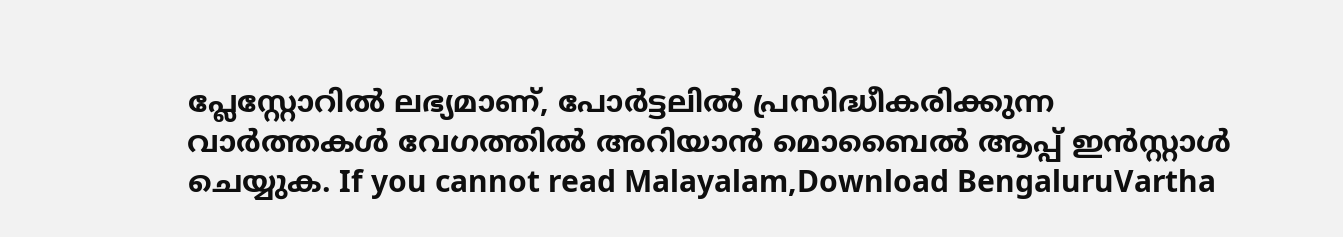പ്ലേസ്റ്റോറിൽ ലഭ്യമാണ്, പോർട്ടലിൽ പ്രസിദ്ധീകരിക്കുന്ന വാർത്തകൾ വേഗത്തിൽ അറിയാൻ മൊബൈൽ ആപ്പ് ഇൻസ്റ്റാൾ ചെയ്യുക. If you cannot read Malayalam,Download BengaluruVartha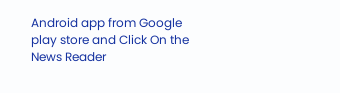Android app from Google play store and Click On the News Reader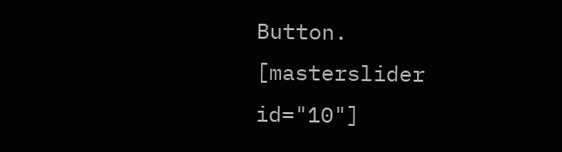Button. [masterslider id="10"]